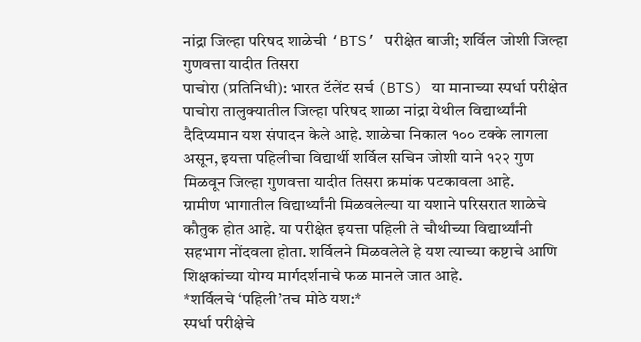नांद्रा जिल्हा परिषद शाळेची ‘BTS’ परीक्षेत बाजी; शर्विल जोशी जिल्हा गुणवत्ता यादीत तिसरा
पाचोरा (प्रतिनिधी): भारत टॅलेंट सर्च (BTS) या मानाच्या स्पर्धा परीक्षेत पाचोरा तालुक्यातील जिल्हा परिषद शाळा नांद्रा येथील विद्यार्थ्यांनी दैदिप्यमान यश संपादन केले आहे. शाळेचा निकाल १०० टक्के लागला असून, इयत्ता पहिलीचा विद्यार्थी शर्विल सचिन जोशी याने १२२ गुण मिळवून जिल्हा गुणवत्ता यादीत तिसरा क्रमांक पटकावला आहे.
ग्रामीण भागातील विद्यार्थ्यांनी मिळवलेल्या या यशाने परिसरात शाळेचे कौतुक होत आहे. या परीक्षेत इयत्ता पहिली ते चौथीच्या विद्यार्थ्यांनी सहभाग नोंदवला होता. शर्विलने मिळवलेले हे यश त्याच्या कष्टाचे आणि शिक्षकांच्या योग्य मार्गदर्शनाचे फळ मानले जात आहे.
*शर्विलचे ‘पहिली’तच मोठे यश:*
स्पर्धा परीक्षेचे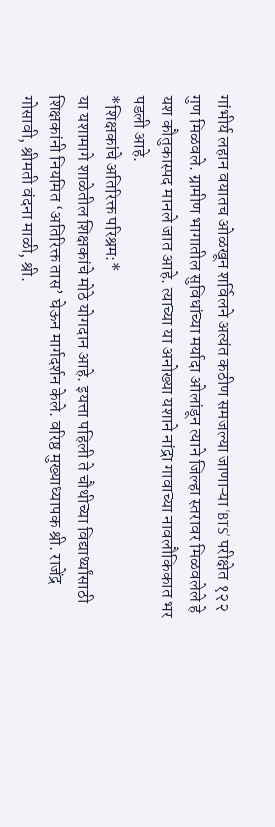गांभीर्य लहान वयातच ओळखून शर्विलने अत्यंत कठीण समजल्या जाणाऱ्या ‘BTS’ परीक्षेत १२२ गुण मिळवले. ग्रामीण भागातील सुविधांच्या मर्यादा ओलांडून त्याने जिल्हा स्तरावर मिळवलेले हे यश कौतुकास्पद मानले जात आहे. त्याच्या या अनोख्या यशाने नांद्रा गावाच्या नावलौकिकात भर पडली आहे.
*शिक्षकांचे अतिरिक्त परिश्रम:*
या यशामागे शाळेतील शिक्षकांचे मोठे योगदान आहे. इयत्ता पहिली ते चौथीच्या विद्यार्थ्यांसाठी शिक्षकांनी नियमित ‘अतिरिक्त तास’ घेऊन मार्गदर्शन केले. वरिष्ठ मुख्याध्यापक श्री. राजेंद्र गोसावी, श्रीमती वंदना माळी, श्री.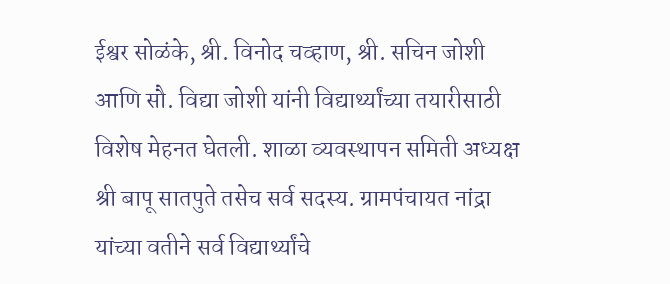ईश्वर सोळंके, श्री. विनोद चव्हाण, श्री. सचिन जोशी आणि सौ. विद्या जोशी यांनी विद्यार्थ्यांच्या तयारीसाठी विशेष मेहनत घेतली. शाळा व्यवस्थापन समिती अध्यक्ष श्री बापू सातपुते तसेच सर्व सदस्य. ग्रामपंचायत नांद्रा यांच्या वतीने सर्व विद्यार्थ्यांचे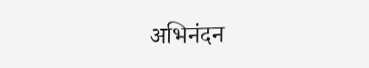अभिनंदन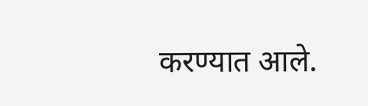करण्यात आले.